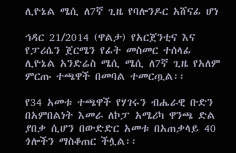ሊዮኔል ሜሲ ለ7ኛ ጊዜ የባሎንዶር አሸናፊ ሆነ

ኅዳር 21/2014 (ዋልታ) የአርጀንቲና እና የፓሪሴን ጀርሜን የፊት መስመር ተሰላፊ ሊዮኔል አንድሬስ ሜሲ ሜሲ ለ7ኛ ጊዜ የአለም ምርጡ ተጫዋች በመባል ተመርጧል፡፡

የ34 አመቱ ተጫዋች የሃገሩን ብሔራዊ ቡድን በአምበልነት እመራ ለኮፓ አሜሪካ ዋንጫ ድል ያበቃ ሲሆን በውድድር አመቱ በአጠቃላይ 40 ጎሎችን ማስቆጠር ችሏል፡፡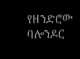የዘንድሮው ባሎንዶር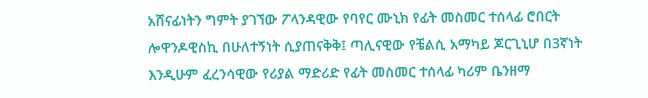አሸናፊነትን ግምት ያገኘው ፖላንዳዊው የባየር ሙኒክ የፊት መስመር ተሰላፊ ሮበርት ሎዋንዶዊስኪ በሁለተኝነት ሲያጠናቅቅ፤ ጣሊናዊው የቼልሲ አማካይ ጆርጊኒሆ በ3ኛነት እንዲሁም ፈረንሳዊው የሪያል ማድሪድ የፊት መስመር ተሰላፊ ካሪም ቤንዘማ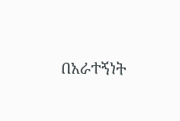በአራተኝነት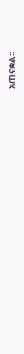አጠናቋል፡፡